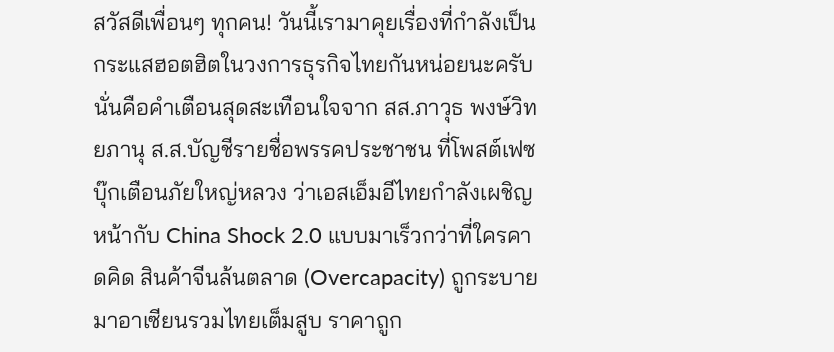สวัสดีเพื่อนๆ ทุกคน! วันนี้เรามาคุยเรื่องที่กำลังเป็นกระแสฮอตฮิตในวงการธุรกิจไทยกันหน่อยนะครับ นั่นคือคำเตือนสุดสะเทือนใจจาก สส.ภาวุธ พงษ์วิทยภานุ ส.ส.บัญชีรายชื่อพรรคประชาชน ที่โพสต์เฟซบุ๊กเตือนภัยใหญ่หลวง ว่าเอสเอ็มอีไทยกำลังเผชิญหน้ากับ China Shock 2.0 แบบมาเร็วกว่าที่ใครคาดคิด สินค้าจีนล้นตลาด (Overcapacity) ถูกระบายมาอาเซียนรวมไทยเต็มสูบ ราคาถูก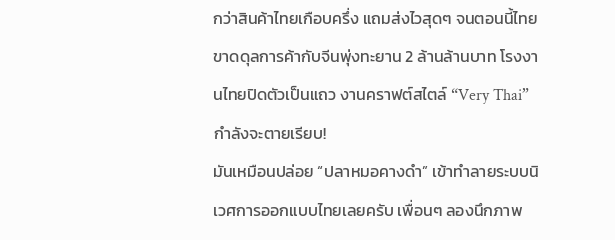กว่าสินค้าไทยเกือบครึ่ง แถมส่งไวสุดๆ จนตอนนี้ไทยขาดดุลการค้ากับจีนพุ่งทะยาน 2 ล้านล้านบาท โรงงานไทยปิดตัวเป็นแถว งานคราฟต์สไตล์ “Very Thai” กำลังจะตายเรียบ!
มันเหมือนปล่อย “ปลาหมอคางดำ” เข้าทำลายระบบนิเวศการออกแบบไทยเลยครับ เพื่อนๆ ลองนึกภาพ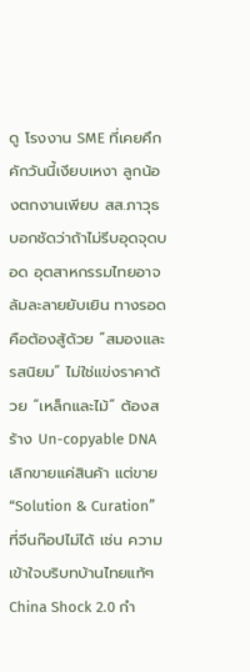ดู โรงงาน SME ที่เคยคึกคักวันนี้เงียบเหงา ลูกน้องตกงานเพียบ สส.ภาวุธบอกชัดว่าถ้าไม่รีบอุดจุดบอด อุตสาหกรรมไทยอาจล้มละลายยับเยิน ทางรอดคือต้องสู้ด้วย “สมองและรสนิยม” ไม่ใช่แข่งราคาด้วย “เหล็กและไม้” ต้องสร้าง Un-copyable DNA เลิกขายแค่สินค้า แต่ขาย “Solution & Curation” ที่จีนก๊อปไม่ได้ เช่น ความเข้าใจบริบทบ้านไทยแท้ๆ
China Shock 2.0 กำ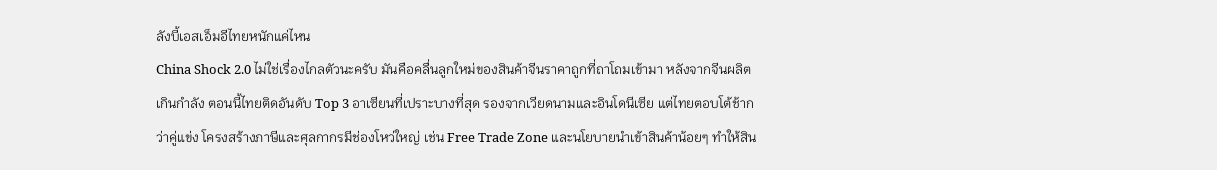ลังบี้เอสเอ็มอีไทยหนักแค่ไหน
China Shock 2.0 ไม่ใช่เรื่องไกลตัวนะครับ มันคือคลื่นลูกใหม่ของสินค้าจีนราคาถูกที่ถาโถมเข้ามา หลังจากจีนผลิตเกินกำลัง ตอนนี้ไทยติดอันดับ Top 3 อาเซียนที่เปราะบางที่สุด รองจากเวียดนามและอินโดนีเซีย แต่ไทยตอบโต้ช้ากว่าคู่แข่ง โครงสร้างภาษีและศุลกากรมีช่องโหว่ใหญ่ เช่น Free Trade Zone และนโยบายนำเข้าสินค้าน้อยๆ ทำให้สิน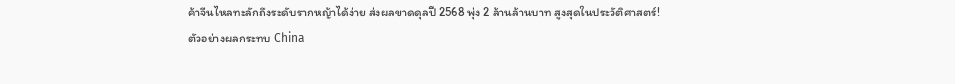ค้าจีนไหลทะลักถึงระดับรากหญ้าได้ง่าย ส่งผลขาดดุลปี 2568 พุ่ง 2 ล้านล้านบาท สูงสุดในประวัติศาสตร์!
ตัวอย่างผลกระทบ China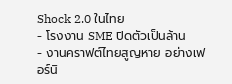Shock 2.0 ในไทย
- โรงงาน SME ปิดตัวเป็นล้าน
- งานคราฟต์ไทยสูญหาย อย่างเฟอร์นิ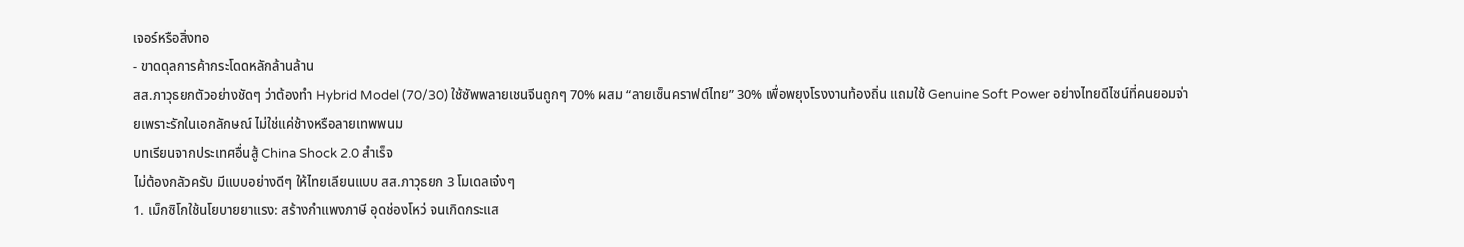เจอร์หรือสิ่งทอ
- ขาดดุลการค้ากระโดดหลักล้านล้าน
สส.ภาวุธยกตัวอย่างชัดๆ ว่าต้องทำ Hybrid Model (70/30) ใช้ซัพพลายเชนจีนถูกๆ 70% ผสม “ลายเซ็นคราฟต์ไทย” 30% เพื่อพยุงโรงงานท้องถิ่น แถมใช้ Genuine Soft Power อย่างไทยดีไซน์ที่คนยอมจ่ายเพราะรักในเอกลักษณ์ ไม่ใช่แค่ช้างหรือลายเทพพนม
บทเรียนจากประเทศอื่นสู้ China Shock 2.0 สำเร็จ
ไม่ต้องกลัวครับ มีแบบอย่างดีๆ ให้ไทยเลียนแบบ สส.ภาวุธยก 3 โมเดลเจ๋งๆ
1. เม็กซิโกใช้นโยบายยาแรง: สร้างกำแพงภาษี อุดช่องโหว่ จนเกิดกระแส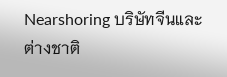Nearshoring บริษัทจีนและต่างชาติ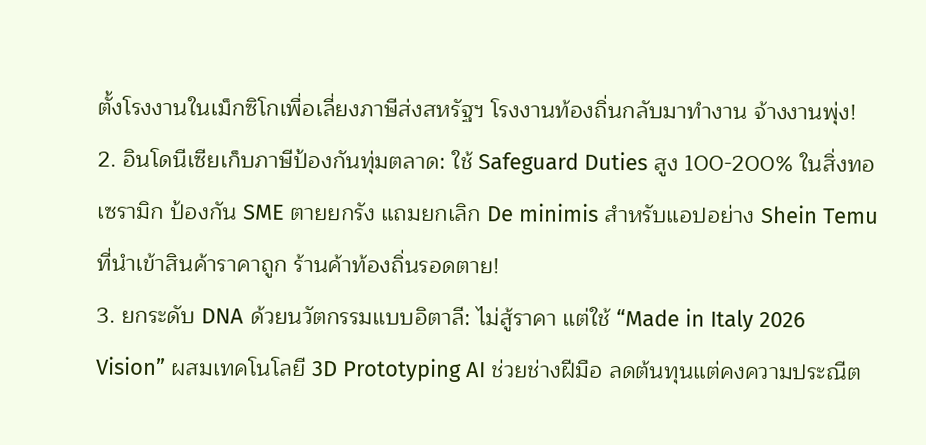ตั้งโรงงานในเม็กซิโกเพื่อเลี่ยงภาษีส่งสหรัฐฯ โรงงานท้องถิ่นกลับมาทำงาน จ้างงานพุ่ง!
2. อินโดนีเซียเก็บภาษีป้องกันทุ่มตลาด: ใช้ Safeguard Duties สูง 100-200% ในสิ่งทอเซรามิก ป้องกัน SME ตายยกรัง แถมยกเลิก De minimis สำหรับแอปอย่าง Shein Temu ที่นำเข้าสินค้าราคาถูก ร้านค้าท้องถิ่นรอดตาย!
3. ยกระดับ DNA ด้วยนวัตกรรมแบบอิตาลี: ไม่สู้ราคา แต่ใช้ “Made in Italy 2026 Vision” ผสมเทคโนโลยี 3D Prototyping AI ช่วยช่างฝีมือ ลดต้นทุนแต่คงความประณีต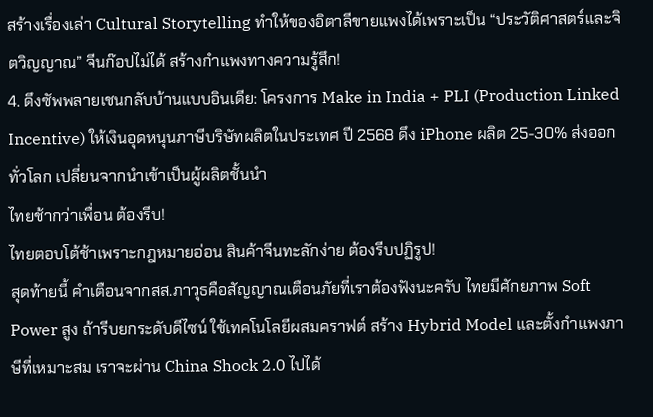สร้างเรื่องเล่า Cultural Storytelling ทำให้ของอิตาลีขายแพงได้เพราะเป็น “ประวัติศาสตร์และจิตวิญญาณ” จีนก๊อปไม่ได้ สร้างกำแพงทางความรู้สึก!
4. ดึงซัพพลายเชนกลับบ้านแบบอินเดีย: โครงการ Make in India + PLI (Production Linked Incentive) ให้เงินอุดหนุนภาษีบริษัทผลิตในประเทศ ปี 2568 ดึง iPhone ผลิต 25-30% ส่งออกทั่วโลก เปลี่ยนจากนำเข้าเป็นผู้ผลิตชั้นนำ
ไทยช้ากว่าเพื่อน ต้องรีบ!
ไทยตอบโต้ช้าเพราะกฎหมายอ่อน สินค้าจีนทะลักง่าย ต้องรีบปฏิรูป!
สุดท้ายนี้ คำเตือนจากสส.ภาวุธคือสัญญาณเตือนภัยที่เราต้องฟังนะครับ ไทยมีศักยภาพ Soft Power สูง ถ้ารีบยกระดับดีไซน์ ใช้เทคโนโลยีผสมคราฟต์ สร้าง Hybrid Model และตั้งกำแพงภาษีที่เหมาะสม เราจะผ่าน China Shock 2.0 ไปได้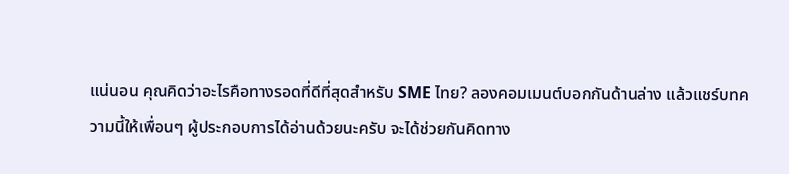แน่นอน คุณคิดว่าอะไรคือทางรอดที่ดีที่สุดสำหรับ SME ไทย? ลองคอมเมนต์บอกกันด้านล่าง แล้วแชร์บทความนี้ให้เพื่อนๆ ผู้ประกอบการได้อ่านด้วยนะครับ จะได้ช่วยกันคิดทาง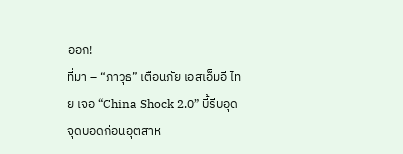ออก!
ที่มา – “ภาวุธ” เตือนภัย เอสเอ็มอี ไทย เจอ “China Shock 2.0” บี้รีบอุดจุดบอดก่อนอุตสาห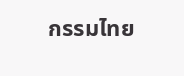กรรมไทย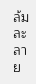ล้มละลาย